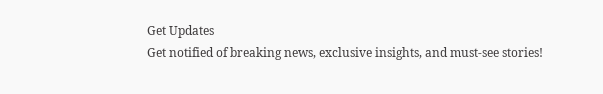Get Updates
Get notified of breaking news, exclusive insights, and must-see stories!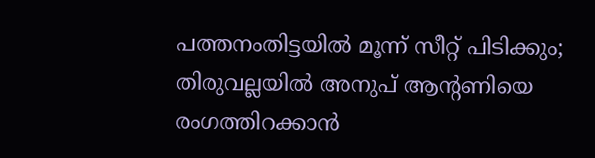പത്തനംതിട്ടയില്‍ മൂന്ന് സീറ്റ് പിടിക്കും; തിരുവല്ലയില്‍ അനുപ് ആന്‍റണിയെ രംഗത്തിറക്കാന്‍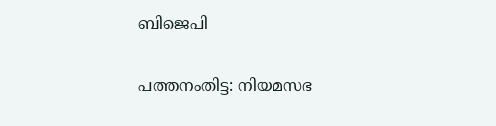ബിജെപി

പത്തനംതിട്ട: നിയമസഭ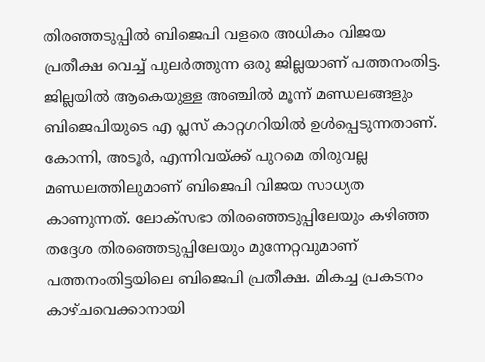തിരഞ്ഞടുപ്പില്‍ ബിജെപി വളരെ അധികം വിജയ പ്രതീക്ഷ വെച്ച് പുലര്‍ത്തുന്ന ഒരു ജില്ലയാണ് പത്തനംതിട്ട. ജില്ലയില്‍ ആകെയുള്ള അഞ്ചില്‍ മൂന്ന് മണ്ഡലങ്ങളും ബിജെപിയുടെ എ പ്ലസ് കാറ്റഗറിയില്‍ ഉള്‍പ്പെടുന്നതാണ്. കോന്നി, അടൂര്‍, എന്നിവയ്ക്ക് പുറമെ തിരുവല്ല മണ്ഡലത്തിലുമാണ് ബിജെപി വിജയ സാധ്യത കാണുന്നത്. ലോക്സഭാ തിരഞ്ഞെടുപ്പിലേയും കഴിഞ്ഞ തദ്ദേശ തിരഞ്ഞെടുപ്പിലേയും മുന്നേറ്റവുമാണ് പത്തനംതിട്ടയിലെ ബിജെപി പ്രതീക്ഷ. മികച്ച പ്രകടനം കാഴ്ചവെക്കാനായി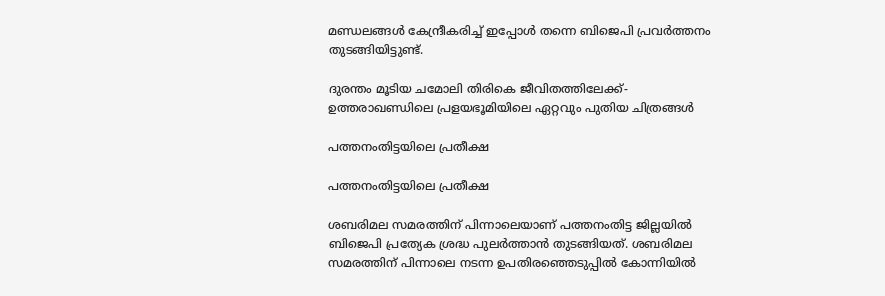മണ്ഡലങ്ങള്‍ കേന്ദ്രീകരിച്ച് ഇപ്പോള്‍ തന്നെ ബിജെപി പ്രവര്‍ത്തനം തുടങ്ങിയിട്ടുണ്ട്.

ദുരന്തം മൂടിയ ചമോലി തിരികെ ജീവിതത്തിലേക്ക്- ഉത്തരാഖണ്ഡിലെ പ്രളയഭൂമിയിലെ ഏറ്റവും പുതിയ ചിത്രങ്ങൾ

പത്തനംതിട്ടയിലെ പ്രതീക്ഷ

പത്തനംതിട്ടയിലെ പ്രതീക്ഷ

ശബരിമല സമരത്തിന് പിന്നാലെയാണ് പത്തനംതിട്ട ജില്ലയില്‍ ബിജെപി പ്രത്യേക ശ്രദ്ധ പുലര്‍ത്താന്‍ തുടങ്ങിയത്. ശബരിമല സമരത്തിന് പിന്നാലെ നടന്ന ഉപതിരഞ്ഞെടുപ്പില്‍ കോന്നിയില്‍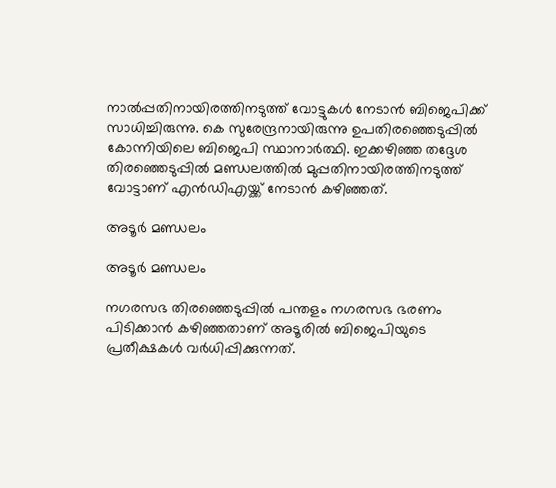നാല്‍പ്പതിനായിരത്തിനടുത്ത് വോട്ടുകള്‍ നേടാന്‍ ബിജെപിക്ക് സാധിച്ചിരുന്നു. കെ സുരേന്ദ്രനായിരുന്നു ഉപതിരഞ്ഞെടുപ്പില്‍ കോന്നിയിലെ ബിജെപി സ്ഥാനാര്‍ത്ഥി. ഇക്കഴിഞ്ഞ തദ്ദേശ തിരഞ്ഞെടുപ്പില്‍ മണ്ഡലത്തില്‍ മുപ്പതിനായിരത്തിനടുത്ത് വോട്ടാണ് എന്‍ഡിഎയ്ക്ക് നേടാന്‍ കഴിഞ്ഞത്.

അടൂര്‍ മണ്ഡലം

അടൂര്‍ മണ്ഡലം

നഗരസഭ തിരഞ്ഞെടുപ്പില്‍ പന്തളം നഗരസഭ ഭരണം പിടിക്കാന്‍ കഴിഞ്ഞതാണ് അടൂരില്‍ ബിജെപിയുടെ പ്രതീക്ഷകള്‍ വര്‍ധിപ്പിക്കുന്നത്.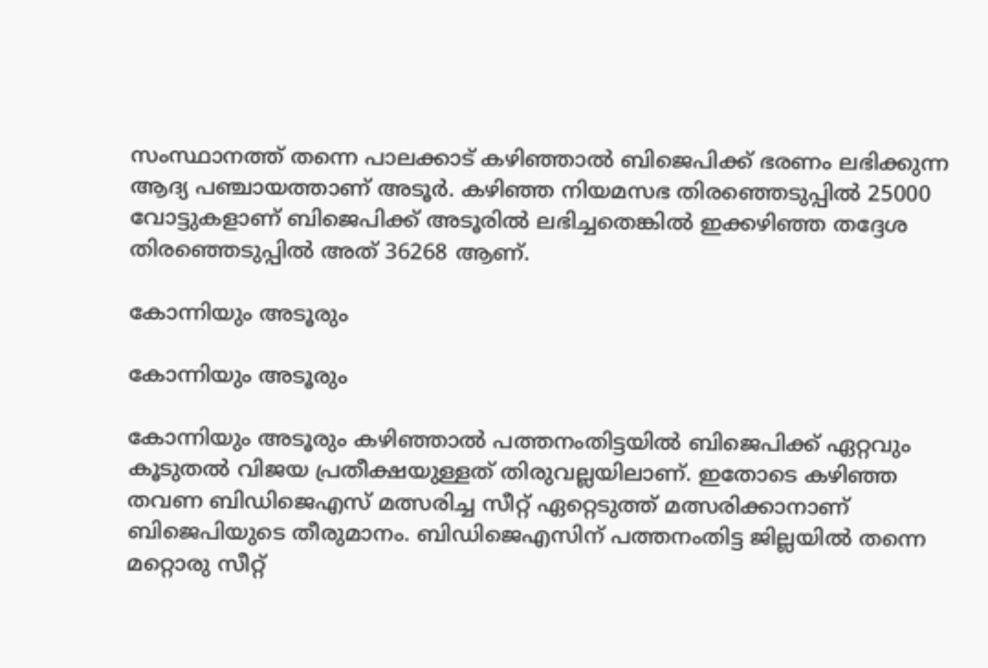സംസ്ഥാനത്ത് തന്നെ പാലക്കാട് കഴിഞ്ഞാല്‍ ബിജെപിക്ക് ഭരണം ലഭിക്കുന്ന ആദ്യ പഞ്ചായത്താണ് അടൂര്‍. കഴിഞ്ഞ നിയമസഭ തിരഞ്ഞെടുപ്പില്‍ 25000 വോട്ടുകളാണ് ബിജെപിക്ക് അടൂരില്‍ ലഭിച്ചതെങ്കില്‍ ഇക്കഴിഞ്ഞ തദ്ദേശ തിരഞ്ഞെടുപ്പില്‍ അത് 36268 ആണ്.

കോന്നിയും അടൂരും

കോന്നിയും അടൂരും

കോന്നിയും അടൂരും കഴിഞ്ഞാല്‍ പത്തനംതിട്ടയില്‍ ബിജെപിക്ക് ഏറ്റവും കൂടുതല്‍ വിജയ പ്രതീക്ഷയുള്ളത് തിരുവല്ലയിലാണ്. ഇതോടെ കഴിഞ്ഞ തവണ ബിഡിജെഎസ് മത്സരിച്ച സീറ്റ് ഏറ്റെടുത്ത് മത്സരിക്കാനാണ് ബിജെപിയുടെ തീരുമാനം. ബിഡിജെഎസിന് പത്തനംതിട്ട ജില്ലയില്‍ തന്നെ മറ്റൊരു സീറ്റ്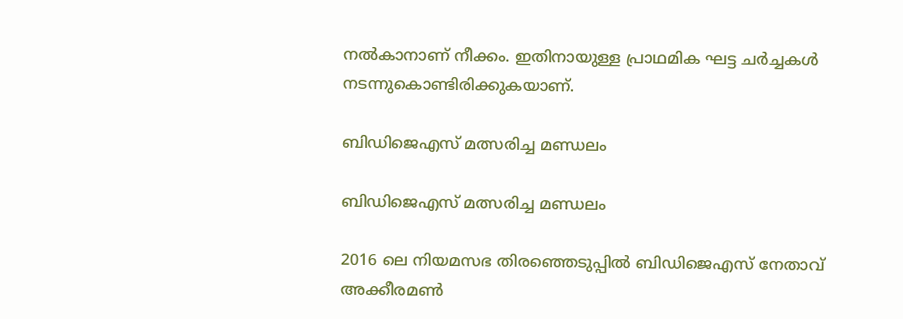നല്‍കാനാണ് നീക്കം. ഇതിനായുള്ള പ്രാഥമിക ഘട്ട ചര്‍ച്ചകള്‍ നടന്നുകൊണ്ടിരിക്കുകയാണ്.

ബിഡിജെഎസ് മത്സരിച്ച മണ്ഡലം

ബിഡിജെഎസ് മത്സരിച്ച മണ്ഡലം

2016 ലെ നിയമസഭ തിരഞ്ഞെടുപ്പില്‍ ബിഡിജെഎസ് നേതാവ് അക്കീരമണ്‍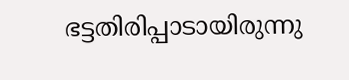ഭട്ടതിരിപ്പാടായിരുന്നു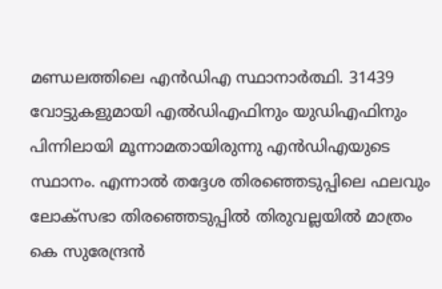മണ്ഡലത്തിലെ എന്‍ഡിഎ സ്ഥാനാര്‍ത്ഥി. 31439 വോട്ടുകളുമായി എല്‍ഡിഎഫിനും യുഡിഎഫിനും പിന്നിലായി മൂന്നാമതായിരുന്നു എന്‍ഡിഎയുടെ സ്ഥാനം. എന്നാല്‍ തദ്ദേശ തിരഞ്ഞെടുപ്പിലെ ഫലവും ലോക്സഭാ തിരഞ്ഞെടുപ്പില്‍ തിരുവല്ലയില്‍ മാത്രം കെ സുരേന്ദ്രന്‍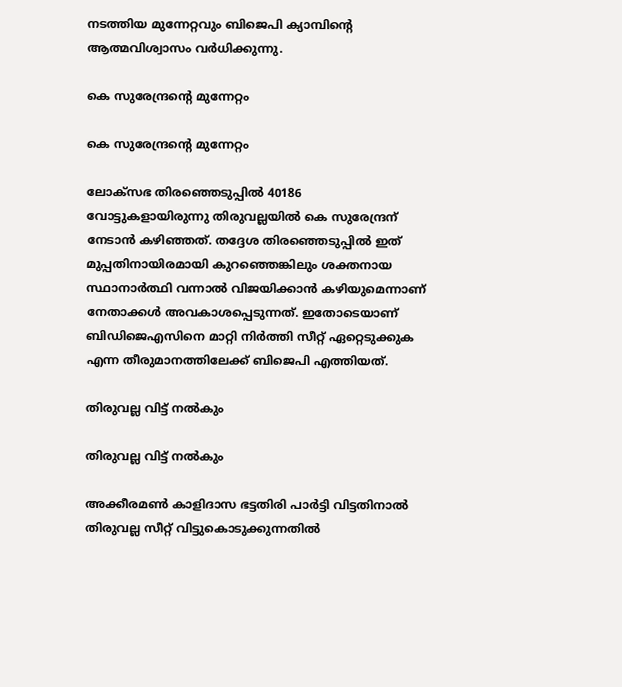നടത്തിയ മുന്നേറ്റവും ബിജെപി ക്യാമ്പിന്‍റെ ആത്മവിശ്വാസം വര്‍ധിക്കുന്നു.

കെ സുരേന്ദ്രന്‍റെ മുന്നേറ്റം

കെ സുരേന്ദ്രന്‍റെ മുന്നേറ്റം

ലോക്സഭ തിരഞ്ഞെടുപ്പില്‍ 40186 വോട്ടുകളായിരുന്നു തിരുവല്ലയില്‍ കെ സുരേന്ദ്രന് നേടാന്‍ കഴിഞ്ഞത്. തദ്ദേശ തിരഞ്ഞെടുപ്പില്‍ ഇത് മുപ്പതിനായിരമായി കുറഞ്ഞെങ്കിലും ശക്തനായ സ്ഥാനാര്‍ത്ഥി വന്നാല്‍ വിജയിക്കാന്‍ കഴിയുമെന്നാണ് നേതാക്കള്‍ അവകാശപ്പെടുന്നത്. ഇതോടെയാണ് ബിഡിജെഎസിനെ മാറ്റി നിര്‍ത്തി സീറ്റ് ഏറ്റെടുക്കുക എന്ന തീരുമാനത്തിലേക്ക് ബിജെപി എത്തിയത്.

തിരുവല്ല വിട്ട് നല്‍കും

തിരുവല്ല വിട്ട് നല്‍കും

അക്കീരമൺ കാളിദാസ ഭട്ടതിരി പാർട്ടി വിട്ടതിനാല്‍ തിരുവല്ല സീറ്റ് വിട്ടുകൊടുക്കുന്നതില്‍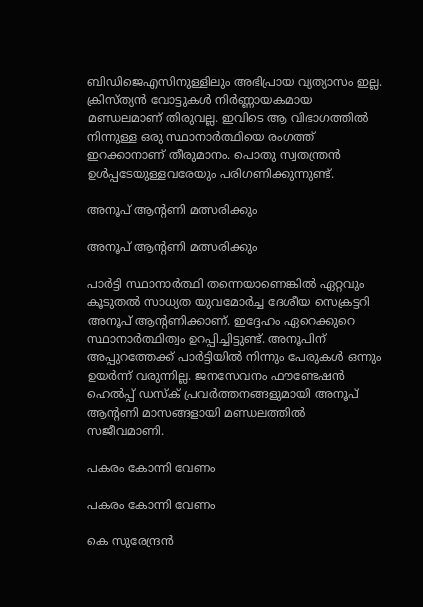ബിഡിജെഎസിനുള്ളിലും അഭിപ്രായ വ്യത്യാസം ഇല്ല. ക്രിസ്ത്യന്‍ വോട്ടുകള്‍ നിര്‍ണ്ണായകമായ മണ്ഡലമാണ് തിരുവല്ല. ഇവിടെ ആ വിഭാഗത്തില്‍ നിന്നുള്ള ഒരു സ്ഥാനാര്‍ത്ഥിയെ രംഗത്ത് ഇറക്കാനാണ് തീരുമാനം. പൊതു സ്വതന്ത്രന്‍ ഉള്‍പ്പടേയുള്ളവരേയും പരിഗണിക്കുന്നുണ്ട്.

അനൂപ് ആന്‍റണി മത്സരിക്കും

അനൂപ് ആന്‍റണി മത്സരിക്കും

പാര്‍ട്ടി സ്ഥാനാര്‍ത്ഥി തന്നെയാണെങ്കില്‍ ഏറ്റവും കൂടുതല്‍ സാധ്യത യുവമോര്‍ച്ച ദേശീയ സെക്രട്ടറി അനൂപ് ആന്‍റണിക്കാണ്. ഇദ്ദേഹം ഏറെക്കുറെ സ്ഥാനാര്‍ത്ഥിത്വം ഉറപ്പിച്ചിട്ടുണ്ട്. അനൂപിന് അപ്പുറത്തേക്ക് പാര്‍ട്ടിയില്‍ നിന്നും പേരുകള്‍ ഒന്നും ഉയര്‍ന്ന് വരുന്നില്ല. ജനസേവനം ഫൗണ്ടേഷൻ ഹെൽപ്പ് ഡസ്ക് പ്രവർത്തനങ്ങളുമായി അനൂപ് ആന്റണി മാസങ്ങളായി മണ്ഡലത്തില്‍ സജീവമാണി.

പകരം കോന്നി വേണം

പകരം കോന്നി വേണം

കെ സുരേന്ദ്രന്‍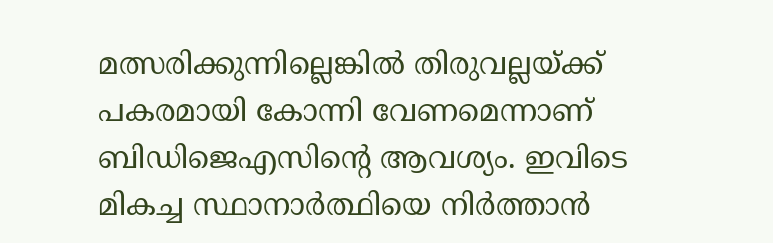മത്സരിക്കുന്നില്ലെങ്കില്‍ തിരുവല്ലയ്ക്ക് പകരമായി കോന്നി വേണമെന്നാണ് ബിഡിജെഎസിന്‍റെ ആവശ്യം. ഇവിടെ മികച്ച സ്ഥാനാര്‍ത്ഥിയെ നിര്‍ത്താന്‍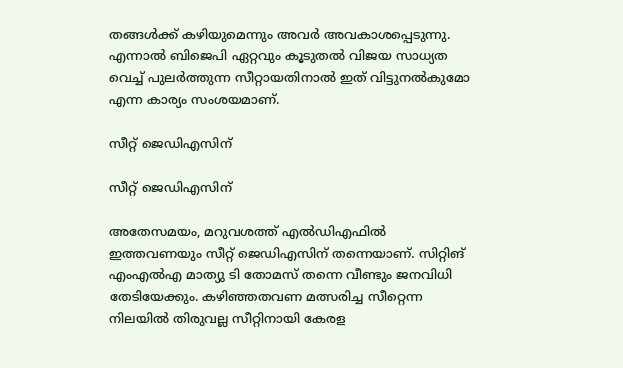തങ്ങള്‍ക്ക് കഴിയുമെന്നും അവര്‍ അവകാശപ്പെടുന്നു. എന്നാല്‍ ബിജെപി ഏറ്റവും കൂടുതല്‍ വിജയ സാധ്യത വെച്ച് പുലര്‍ത്തുന്ന സീറ്റായതിനാല്‍ ഇത് വിട്ടുനല്‍കുമോ എന്ന കാര്യം സംശയമാണ്.

സീറ്റ് ജെഡിഎസിന്

സീറ്റ് ജെഡിഎസിന്

അതേസമയം, മറുവശത്ത് എല്‍ഡിഎഫില്‍ ഇത്തവണയും സീറ്റ് ജെഡിഎസിന് തന്നെയാണ്. സിറ്റിങ് എംഎല്‍എ മാത്യു ടി തോമസ് തന്നെ വീണ്ടും ജനവിധി തേടിയേക്കും. കഴിഞ്ഞതവണ മത്സരിച്ച സീറ്റെന്ന നിലയില്‍ തിരുവല്ല സീറ്റിനായി കേരള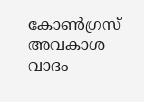കോണ്‍ഗ്രസ് അവകാശ വാദം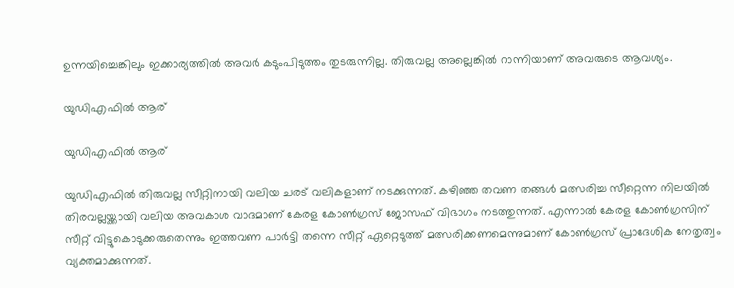ഉന്നയിച്ചെങ്കിലും ഇക്കാര്യത്തില്‍ അവര്‍ കടുംപിടുത്തം തുടരുന്നില്ല. തിരുവല്ല അല്ലെങ്കില്‍ റാന്നിയാണ് അവരുടെ ആവശ്യം.

യുഡിഎഫില്‍ ആര്

യുഡിഎഫില്‍ ആര്

യുഡിഎഫില്‍ തിരുവല്ല സീറ്റിനായി വലിയ ചരട് വലികളാണ് നടക്കുന്നത്. കഴിഞ്ഞ തവണ തങ്ങള്‍ മത്സരിച്ച സീറ്റെന്ന നിലയില്‍ തിരവല്ലയ്ക്കായി വലിയ അവകാശ വാദമാണ് കേരള കോണ്‍ഗ്രസ് ജോസഫ് വിഭാഗം നടത്തുന്നത്. എന്നാല്‍ കേരള കോണ്‍ഗ്രസിന് സീറ്റ് വിട്ടുകൊടുക്കരുതെന്നും ഇത്തവണ പാര്‍ട്ടി തന്നെ സീറ്റ് ഏറ്റെടുത്ത് മത്സരിക്കണമെന്നുമാണ് കോണ്‍ഗ്രസ് പ്രാദേശിക നേതൃത്വം വ്യക്തമാക്കുന്നത്.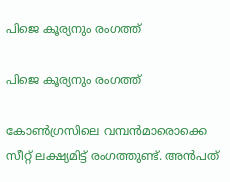പിജെ കൂര്യനും രംഗത്ത്

പിജെ കൂര്യനും രംഗത്ത്

കോണ്‍ഗ്രസിലെ വമ്പന്‍മാരൊക്കെ സീറ്റ് ലക്ഷ്യമിട്ട് രംഗത്തുണ്ട്. അന്‍പത്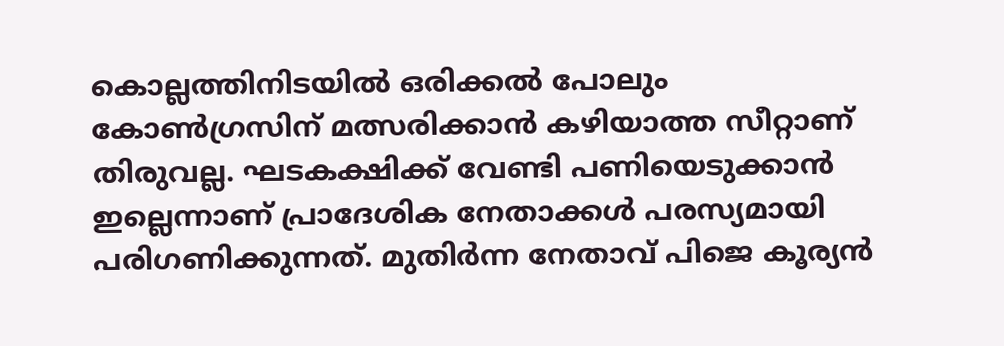കൊല്ലത്തിനിടയില്‍ ഒരിക്കല്‍ പോലും കോണ്‍ഗ്രസിന് മത്സരിക്കാന്‍ കഴിയാത്ത സീറ്റാണ് തിരുവല്ല. ഘടകക്ഷിക്ക് വേണ്ടി പണിയെടുക്കാൻ ഇല്ലെന്നാണ് പ്രാദേശിക നേതാക്കള്‍ പരസ്യമായി പരിഗണിക്കുന്നത്. മുതിര്‍ന്ന നേതാവ് പിജെ കൂര്യന്‍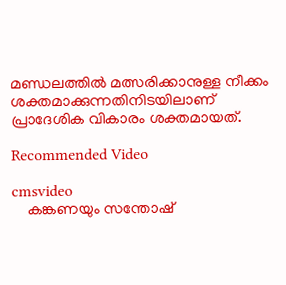മണ്ഡലത്തില്‍ മത്സരിക്കാനുള്ള നീക്കം ശക്തമാക്കുന്നതിനിടയിലാണ് പ്രാദേശിക വികാരം ശക്തമായത്.

Recommended Video

cmsvideo
    കങ്കണയും സന്തോഷ്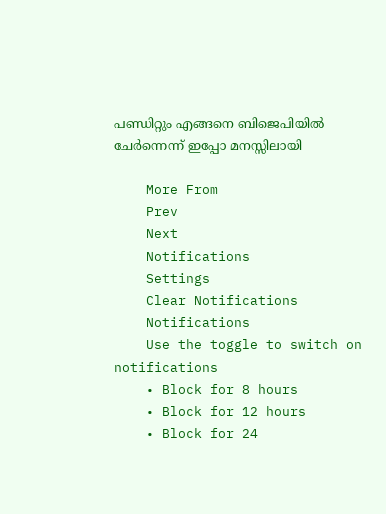പണ്ഡിറ്റും എങ്ങനെ ബിജെപിയില്‍ ചേര്‍ന്നെന്ന് ഇപ്പോ മനസ്സിലായി

    More From
    Prev
    Next
    Notifications
    Settings
    Clear Notifications
    Notifications
    Use the toggle to switch on notifications
    • Block for 8 hours
    • Block for 12 hours
    • Block for 24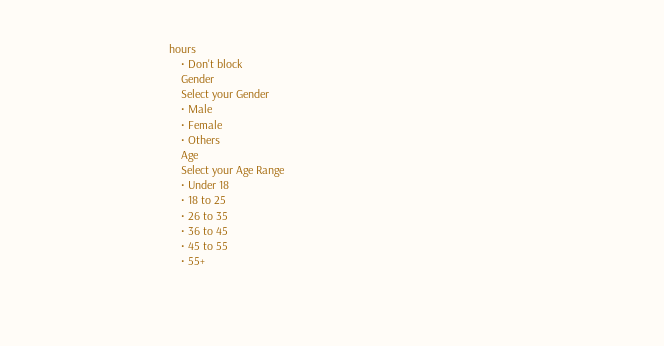hours
    • Don't block
    Gender
    Select your Gender
    • Male
    • Female
    • Others
    Age
    Select your Age Range
    • Under 18
    • 18 to 25
    • 26 to 35
    • 36 to 45
    • 45 to 55
    • 55+